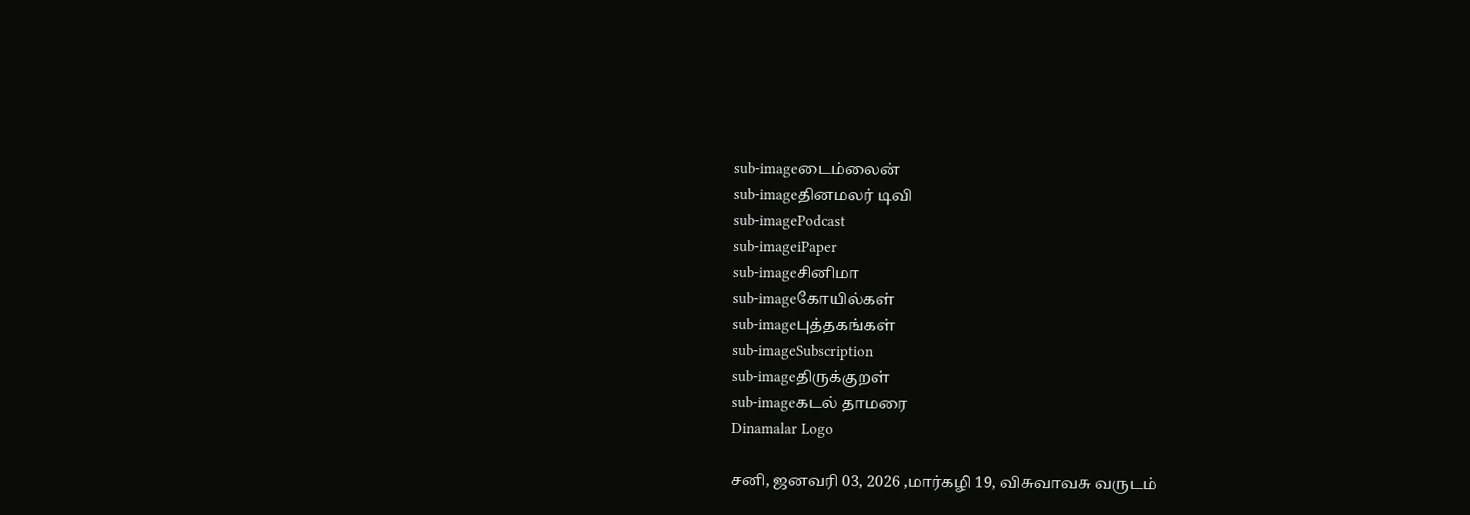sub-imageடைம்லைன்
sub-imageதினமலர் டிவி
sub-imagePodcast
sub-imageiPaper
sub-imageசினிமா
sub-imageகோயில்கள்
sub-imageபுத்தகங்கள்
sub-imageSubscription
sub-imageதிருக்குறள்
sub-imageகடல் தாமரை
Dinamalar Logo

சனி, ஜனவரி 03, 2026 ,மார்கழி 19, விசுவாவசு வருடம்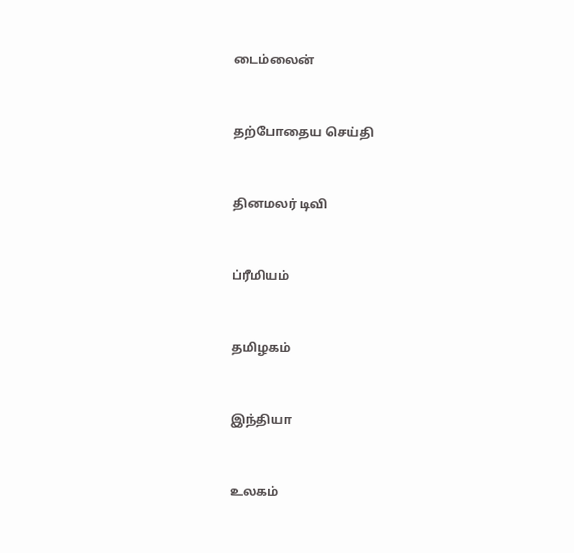டைம்லைன்


தற்போதைய செய்தி


தினமலர் டிவி


ப்ரீமியம்


தமிழகம்


இந்தியா


உலகம்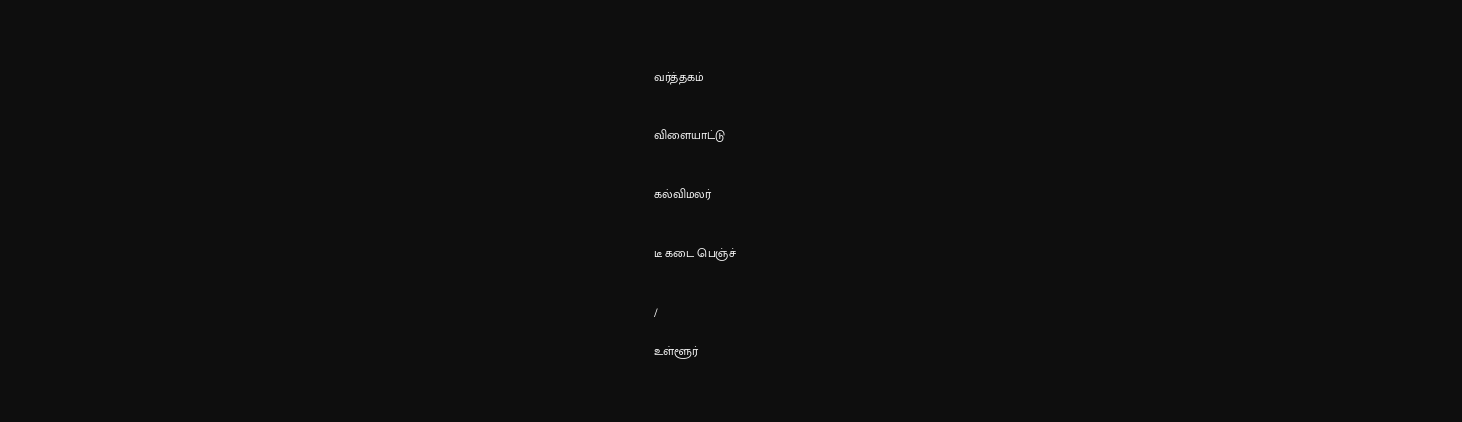வர்த்தகம்


விளையாட்டு


கல்விமலர்


டீ கடை பெஞ்ச்


/

உள்ளூர்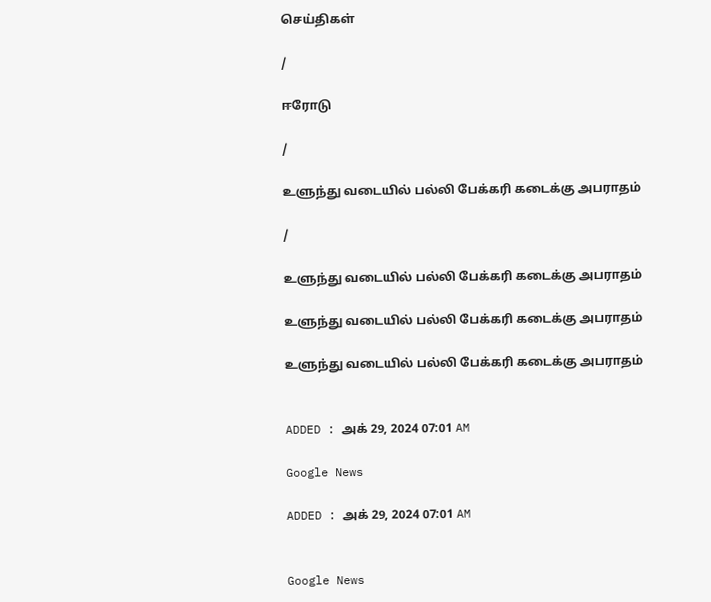செய்திகள்

/

ஈரோடு

/

உளுந்து வடையில் பல்லி பேக்கரி கடைக்கு அபராதம்

/

உளுந்து வடையில் பல்லி பேக்கரி கடைக்கு அபராதம்

உளுந்து வடையில் பல்லி பேக்கரி கடைக்கு அபராதம்

உளுந்து வடையில் பல்லி பேக்கரி கடைக்கு அபராதம்


ADDED : அக் 29, 2024 07:01 AM

Google News

ADDED : அக் 29, 2024 07:01 AM


Google News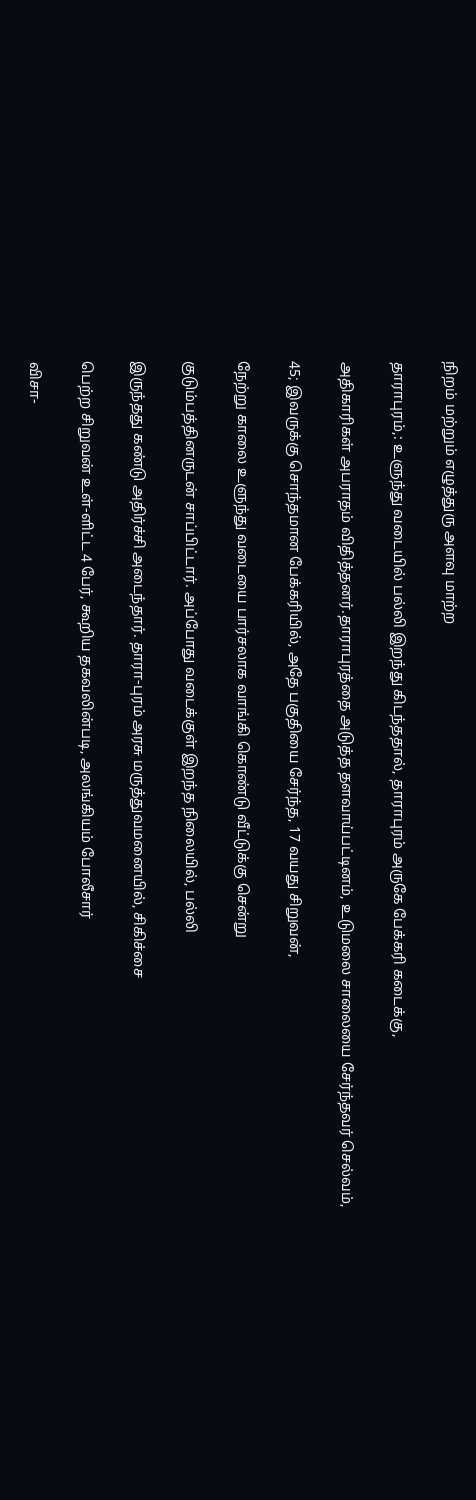நிறம் மற்றும் எழுத்துரு அளவு மாற்ற

தாராபுரம்,: உளுந்து வடையில் பல்லி இறந்து கிடந்ததால், தாராபுரம் அருகே பேக்கரி கடைக்கு,

அதிகாரிகள் அபராதம் விதித்தனர்.தாராபுரத்தை அடுத்த தளவாய்பட்டினம், உடுமலை சாலையை சேர்ந்தவர் செல்வம்,

45; இவருக்கு சொந்தமான பேக்கரியில், அதே பகுதியை சேர்ந்த, 17 வயது சிறுவன்,

நேற்று காலை உளுந்து வடையை பார்சலாக வாங்கி கொண்டு வீட்டுக்கு சென்று

குடும்பத்தினருடன் சாப்பிட்டார். அப்போது வடைக்குள் இறந்த நிலையில், பல்லி

இருந்தது கண்டு அதிர்ச்சி அடைந்தார். தாரா-புரம் அரசு மருத்துவமனையில், சிகிச்சை

பெற்ற சிறுவன் உள்-ளிட்ட 4 பேர், கூறிய தகவலின்படி, அலங்கியம் போலீசார்

விசா-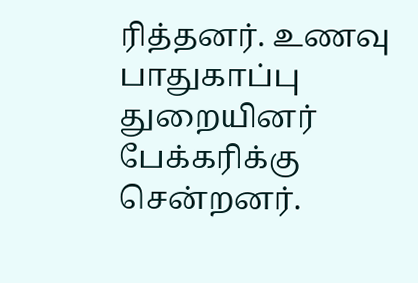ரித்தனர். உணவு பாதுகாப்பு துறையினர் பேக்கரிக்கு சென்றனர்.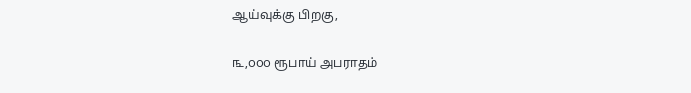ஆய்வுக்கு பிறகு,

௩,௦௦௦ ரூபாய் அபராதம்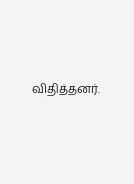விதித்தனர்.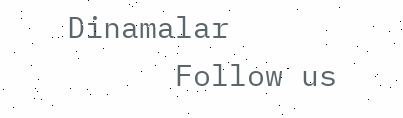Dinamalar
      Follow us